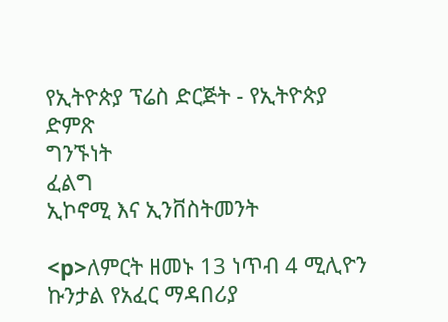የኢትዮጵያ ፕሬስ ድርጅት - የኢትዮጵያ ድምጽ
ግንኙነት
ፈልግ
ኢኮኖሚ እና ኢንቨስትመንት

<p>ለምርት ዘመኑ 13 ነጥብ 4 ሚሊዮን ኩንታል የአፈር ማዳበሪያ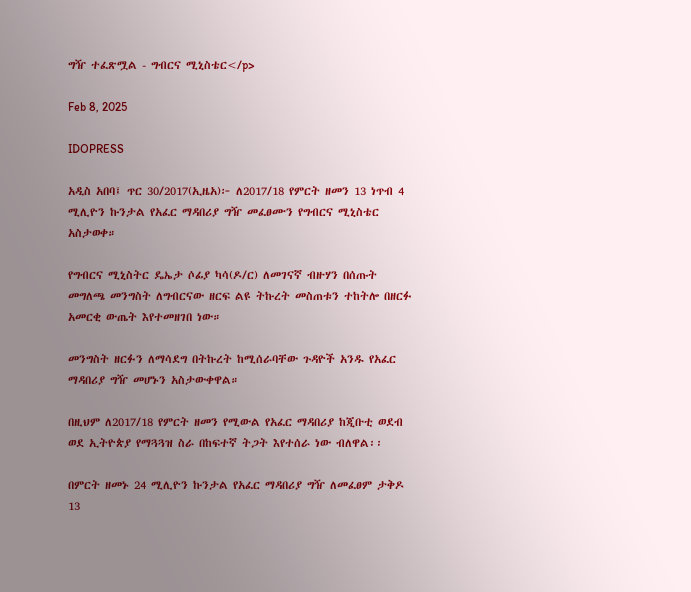ግዥ ተፈጽሟል - ግብርና ሚኒስቴር</p>

Feb 8, 2025

IDOPRESS

አዲስ አበባ፤ ጥር 30/2017(ኢዜአ)፦ ለ2017/18 የምርት ዘመን 13 ነጥብ 4 ሚሊዮን ኩንታል የአፈር ማዳበሪያ ግዥ መፈፀሙን የግብርና ሚኒስቴር አስታወቀ።

የግብርና ሚኒስትር ዴኤታ ሶፊያ ካሳ(ዶ/ር) ለመገናኛ ብዙሃን በሰጡት መግለጫ መንግስት ለግብርናው ዘርፍ ልዩ ትኩረት መስጠቱን ተከትሎ በዘርፉ አመርቂ ውጤት እየተመዘገበ ነው።

መንግስት ዘርፉን ለማሳደግ በትኩረት ከሚሰራባቸው ጉዳዮች አንዱ የአፈር ማዳበሪያ ግዥ መሆኑን አስታውቀዋል።

በዚህም ለ2017/18 የምርት ዘመን የሚውል የአፈር ማዳበሪያ ከጂቡቲ ወደብ ወደ ኢትዮጵያ የማጓጓዝ ስራ በከፍተኛ ትጋት እየተሰራ ነው ብለዋል፡፡

በምርት ዘመኑ 24 ሚሊዮን ኩንታል የአፈር ማዳበሪያ ግዥ ለመፈፀም ታቅዶ 13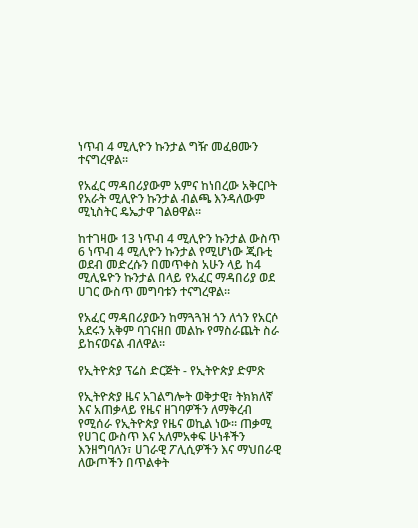ነጥብ 4 ሚሊዮን ኩንታል ግዥ መፈፀሙን ተናግረዋል።

የአፈር ማዳበሪያውም አምና ከነበረው አቅርቦት የአራት ሚሊዮን ኩንታል ብልጫ እንዳለውም ሚኒስትር ዴኤታዋ ገልፀዋል።

ከተገዛው 13 ነጥብ 4 ሚሊዮን ኩንታል ውስጥ 6 ነጥብ 4 ሚሊዮን ኩንታል የሚሆነው ጂቡቲ ወደብ መድረሱን በመጥቀስ አሁን ላይ ከ4 ሚሊዬዮን ኩንታል በላይ የአፈር ማዳበሪያ ወደ ሀገር ውስጥ መግባቱን ተናግረዋል።

የአፈር ማዳበሪያውን ከማጓጓዝ ጎን ለጎን የአርሶ አደሩን አቅም ባገናዘበ መልኩ የማስራጨት ስራ ይከናወናል ብለዋል።

የኢትዮጵያ ፕሬስ ድርጅት - የኢትዮጵያ ድምጽ

የኢትዮጵያ ዜና አገልግሎት ወቅታዊ፣ ትክክለኛ እና አጠቃላይ የዜና ዘገባዎችን ለማቅረብ የሚሰራ የኢትዮጵያ የዜና ወኪል ነው። ጠቃሚ የሀገር ውስጥ እና አለምአቀፍ ሁነቶችን እንዘግባለን፣ ሀገራዊ ፖሊሲዎችን እና ማህበራዊ ለውጦችን በጥልቀት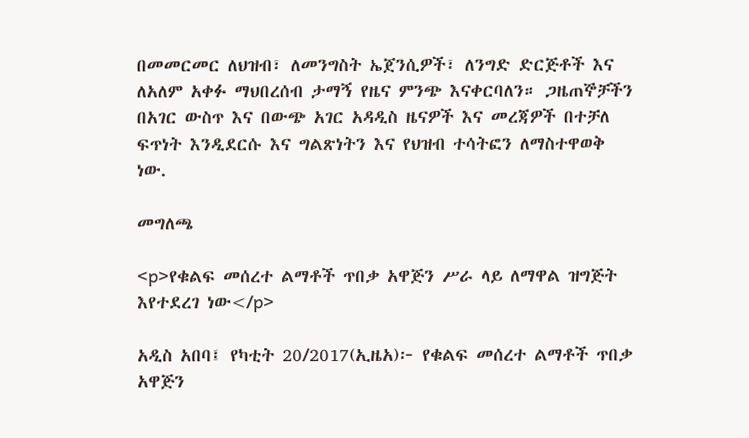በመመርመር ለህዝብ፣ ለመንግስት ኤጀንሲዎች፣ ለንግድ ድርጅቶች እና ለአለም አቀፉ ማህበረሰብ ታማኝ የዜና ምንጭ እናቀርባለን። ጋዜጠኞቻችን በአገር ውስጥ እና በውጭ አገር አዳዲስ ዜናዎች እና መረጃዎች በተቻለ ፍጥነት እንዲደርሱ እና ግልጽነትን እና የህዝብ ተሳትፎን ለማስተዋወቅ ነው.

መግለጫ

<p>የቁልፍ መሰረተ ልማቶች ጥበቃ አዋጅን ሥራ ላይ ለማዋል ዝግጅት እየተደረገ ነው</p>

አዲስ አበባ፤ የካቲት 20/2017(ኢዜአ)፦ የቁልፍ መሰረተ ልማቶች ጥበቃ አዋጅን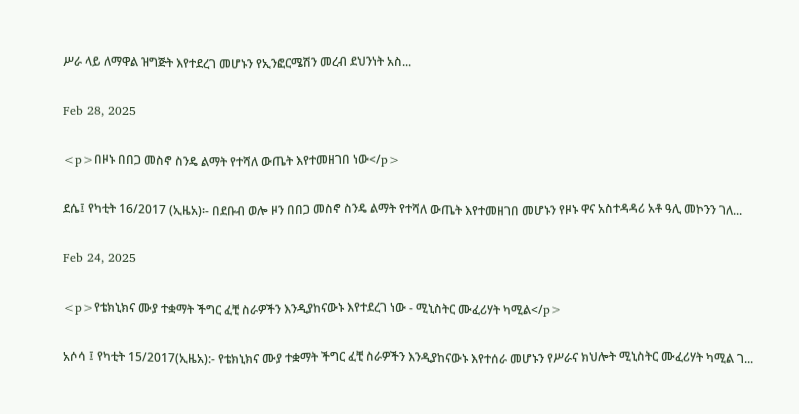ሥራ ላይ ለማዋል ዝግጅት እየተደረገ መሆኑን የኢንፎርሜሽን መረብ ደህንነት አስ...

Feb 28, 2025

<p>በዞኑ በበጋ መስኖ ስንዴ ልማት የተሻለ ውጤት እየተመዘገበ ነው</p>

ደሴ፤ የካቲት 16/2017 (ኢዜአ)፡- በደቡብ ወሎ ዞን በበጋ መስኖ ስንዴ ልማት የተሻለ ውጤት እየተመዘገበ መሆኑን የዞኑ ዋና አስተዳዳሪ አቶ ዓሊ መኮንን ገለ...

Feb 24, 2025

<p>የቴክኒክና ሙያ ተቋማት ችግር ፈቺ ስራዎችን እንዲያከናውኑ እየተደረገ ነው - ሚኒስትር ሙፈሪሃት ካሚል</p>

አሶሳ ፤ የካቲት 15/2017(ኢዜአ):- የቴክኒክና ሙያ ተቋማት ችግር ፈቺ ስራዎችን እንዲያከናውኑ እየተሰራ መሆኑን የሥራና ክህሎት ሚኒስትር ሙፈሪሃት ካሚል ገ...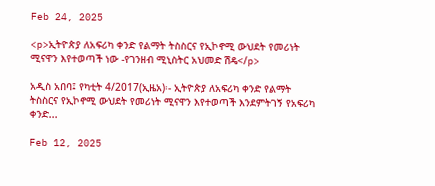Feb 24, 2025

<p>ኢትዮጵያ ለአፍሪካ ቀንድ የልማት ትስስርና የኢኮኖሚ ውህደት የመሪነት ሚናዋን እየተወጣች ነው -የገንዘብ ሚኒስትር አህመድ ሽዴ</p>

አዲስ አበባ፤ የካቲት 4/2017(ኢዜአ)፡- ኢትዮጵያ ለአፍሪካ ቀንድ የልማት ትስስርና የኢኮኖሚ ውህደት የመሪነት ሚናዋን እየተወጣች እንደምትገኝ የአፍሪካ ቀንድ...

Feb 12, 2025